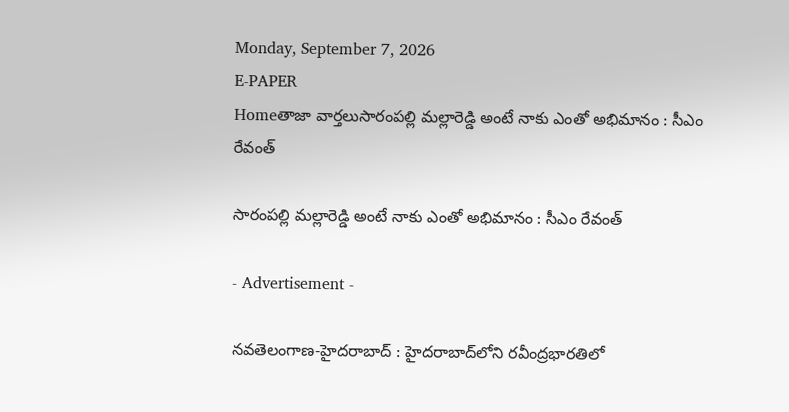Monday, September 7, 2026
E-PAPER
Homeతాజా వార్తలుసారంపల్లి మల్లారెడ్డి అంటే నాకు ఎంతో అభిమానం : సీఎం రేవంత్‌

సారంపల్లి మల్లారెడ్డి అంటే నాకు ఎంతో అభిమానం : సీఎం రేవంత్‌

- Advertisement -

నవతెలంగాణ-హైదరాబాద్‌ : హైదరాబాద్‌లోని రవీంద్రభారతిలో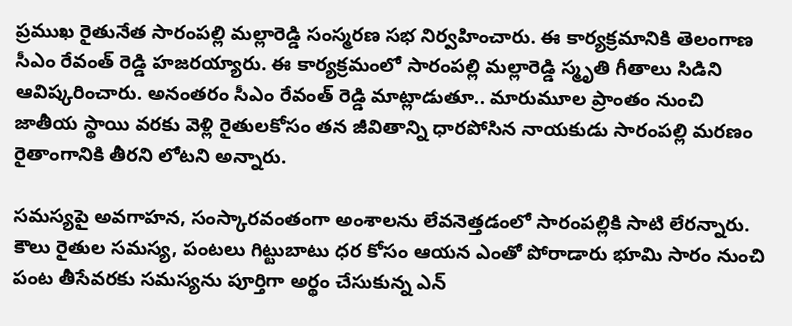ప్రముఖ రైతునేత సారంపల్లి మల్లారెడ్డి సంస్మరణ సభ నిర్వహించారు. ఈ కార్యక్రమానికి తెలంగాణ సీఎం రేవంత్ రెడ్డి హజరయ్యారు. ఈ కార్యక్రమంలో సారంపల్లి మల్లారెడ్డి స్మృతి గీతాలు సిడిని ఆవిష్కరించారు. అనంతరం సీఎం రేవంత్‌ రెడ్డి మాట్లాడుతూ.. మారుమూల ప్రాంతం నుంచి జాతీయ స్థాయి వరకు వెళ్లి రైతులకోసం తన జీవితాన్ని ధారపోసిన నాయకుడు సారంపల్లి మరణం రైతాంగానికి తీరని లోటని అన్నారు.

సమస్యపై అవగాహన, సంస్కారవంతంగా అంశాలను లేవనెత్తడంలో సారంపల్లికి సాటి లేరన్నారు. కౌలు రైతుల సమస్య, పంటలు గిట్టుబాటు ధర కోసం ఆయన ఎంతో పోరాడారు భూమి సారం నుంచి పంట తీసేవరకు సమస్యను పూర్తిగా అర్థం చేసుకున్న ఎన్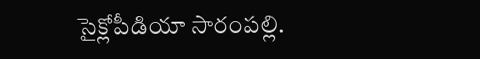సైక్లోపీడియా సారంపల్లి.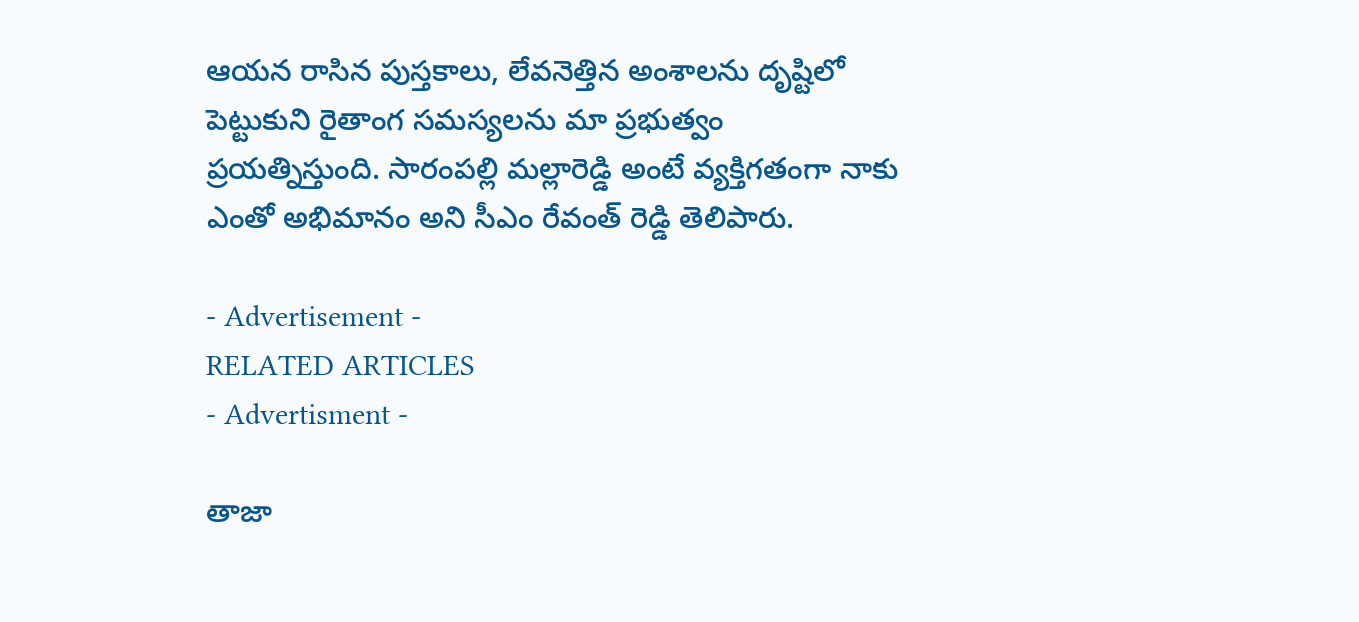ఆయన రాసిన పుస్తకాలు, లేవనెత్తిన అంశాలను దృష్టిలో పెట్టుకుని రైతాంగ సమస్యలను మా ప్రభుత్వం ప్రయత్నిస్తుంది. సారంపల్లి మల్లారెడ్డి అంటే వ్యక్తిగతంగా నాకు ఎంతో అభిమానం అని సీఎం రేవంత్‌ రెడ్డి తెలిపారు.

- Advertisement -
RELATED ARTICLES
- Advertisment -

తాజా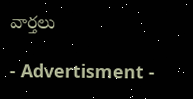వార్తలు

- Advertisment -